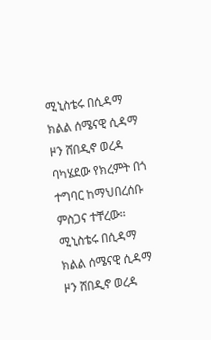ሚኒስቴሩ በሲዳማ ክልል ሰሜናዊ ሲዳማ ዞን ሸበዲኖ ወረዳ ባካሄደው የክረምት በጎ ተግባር ከማህበረሰቡ ምስጋና ተቸረው።
ሚኒስቴሩ በሲዳማ ክልል ሰሜናዊ ሲዳማ ዞን ሸበዲኖ ወረዳ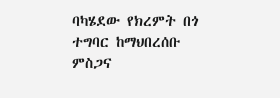ባካሄደው የክረምት በጎ ተግባር ከማህበረሰቡ ምስጋና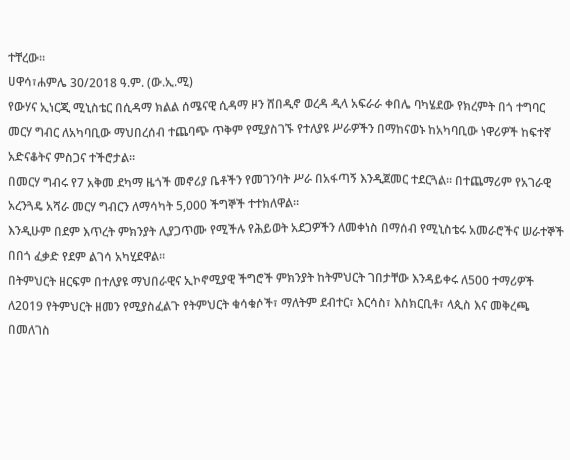ተቸረው።
ሀዋሳ፣ሐምሌ 30/2018 ዓ.ም. (ው.ኢ.ሚ)
የውሃና ኢነርጂ ሚኒስቴር በሲዳማ ክልል ሰሜናዊ ሲዳማ ዞን ሸበዲኖ ወረዳ ዲላ አፍራራ ቀበሌ ባካሄደው የክረምት በጎ ተግባር መርሃ ግብር ለአካባቢው ማህበረሰብ ተጨባጭ ጥቅም የሚያስገኙ የተለያዩ ሥራዎችን በማከናወኑ ከአካባቢው ነዋሪዎች ከፍተኛ አድናቆትና ምስጋና ተችሮታል።
በመርሃ ግብሩ የ7 አቅመ ደካማ ዜጎች መኖሪያ ቤቶችን የመገንባት ሥራ በአፋጣኝ እንዲጀመር ተደርጓል። በተጨማሪም የአገራዊ አረንጓዴ አሻራ መርሃ ግብርን ለማሳካት 5,000 ችግኞች ተተክለዋል።
እንዲሁም በደም እጥረት ምክንያት ሊያጋጥሙ የሚችሉ የሕይወት አደጋዎችን ለመቀነስ በማሰብ የሚኒስቴሩ አመራሮችና ሠራተኞች በበጎ ፈቃድ የደም ልገሳ አካሂደዋል።
በትምህርት ዘርፍም በተለያዩ ማህበራዊና ኢኮኖሚያዊ ችግሮች ምክንያት ከትምህርት ገበታቸው እንዳይቀሩ ለ500 ተማሪዎች ለ2019 የትምህርት ዘመን የሚያስፈልጉ የትምህርት ቁሳቁሶች፣ ማለትም ደብተር፣ እርሳስ፣ እስክርቢቶ፣ ላጲስ እና መቅረጫ በመለገስ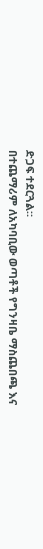ድጋፍ ተደርጓል።
በተጨማሪም ለአካባቢው ወጣቶች የግንዛቤ ማስጨበጫ እና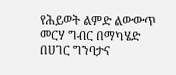የሕይወት ልምድ ልውውጥ መርሃ ግብር በማካሄድ በሀገር ግንባታና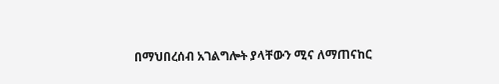በማህበረሰብ አገልግሎት ያላቸውን ሚና ለማጠናከር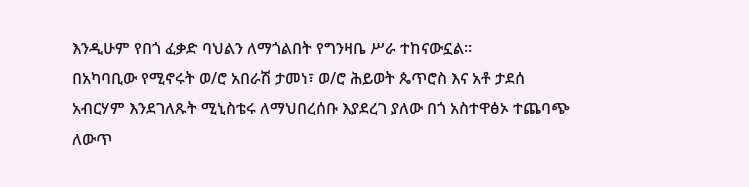እንዲሁም የበጎ ፈቃድ ባህልን ለማጎልበት የግንዛቤ ሥራ ተከናውኗል።
በአካባቢው የሚኖሩት ወ/ሮ አበራሽ ታመነ፣ ወ/ሮ ሕይወት ጴጥሮስ እና አቶ ታደሰ አብርሃም እንደገለጹት ሚኒስቴሩ ለማህበረሰቡ እያደረገ ያለው በጎ አስተዋፅኦ ተጨባጭ ለውጥ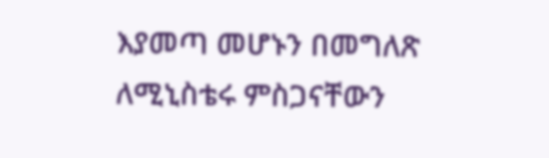እያመጣ መሆኑን በመግለጽ ለሚኒስቴሩ ምስጋናቸውን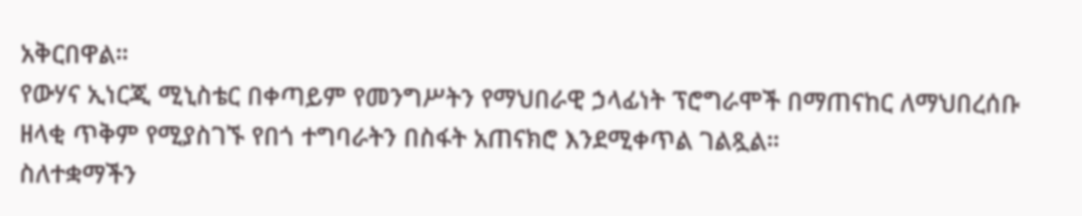አቅርበዋል።
የውሃና ኢነርጂ ሚኒስቴር በቀጣይም የመንግሥትን የማህበራዊ ኃላፊነት ፕሮግራሞች በማጠናከር ለማህበረሰቡ ዘላቂ ጥቅም የሚያስገኙ የበጎ ተግባራትን በስፋት አጠናክሮ እንደሚቀጥል ገልጿል።
ስለተቋማችን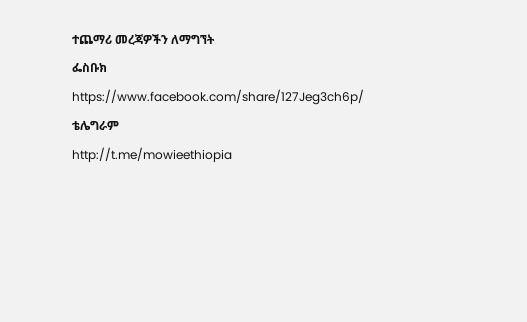ተጨማሪ መረጃዎችን ለማግኘት
ፌስቡክ
https://www.facebook.com/share/127Jeg3ch6p/
ቴሌግራም
http://t.me/mowieethiopia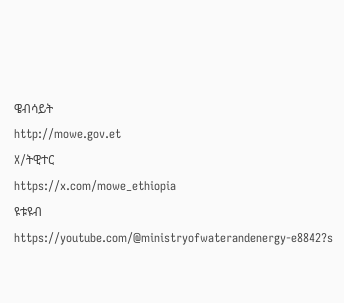ዌብሳይት
http://mowe.gov.et
X/ትዊተር
https://x.com/mowe_ethiopia
ዩቱዩብ
https://youtube.com/@ministryofwaterandenergy-e8842?s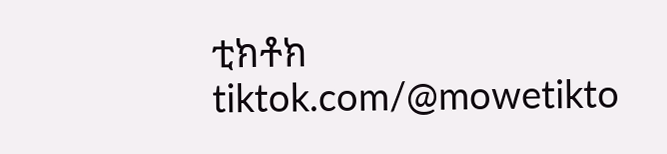ቲክቶክ
tiktok.com/@mowetikto